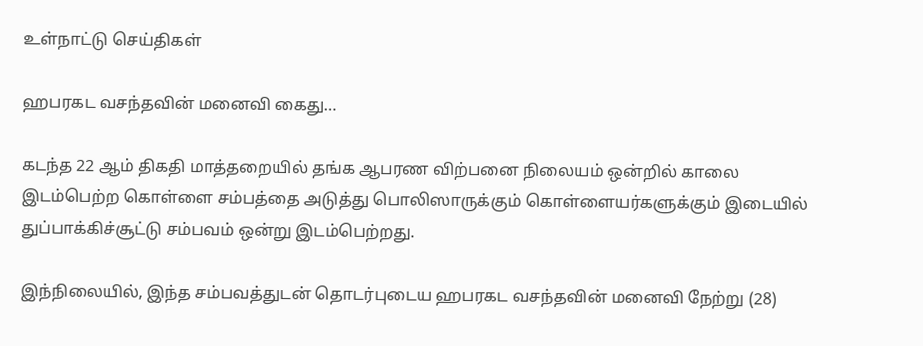உள்நாட்டு செய்திகள்

ஹபரகட வசந்தவின் மனைவி கைது…

கடந்த 22 ஆம் திகதி மாத்தறையில் தங்க ஆபரண விற்பனை நிலையம் ஒன்றில் காலை இடம்பெற்ற கொள்ளை சம்பத்தை அடுத்து பொலிஸாருக்கும் கொள்ளையர்களுக்கும் இடையில் துப்பாக்கிச்சூட்டு சம்பவம் ஒன்று இடம்பெற்றது.

இந்நிலையில், இந்த சம்பவத்துடன் தொடர்புடைய ஹபரகட வசந்தவின் மனைவி நேற்று (28)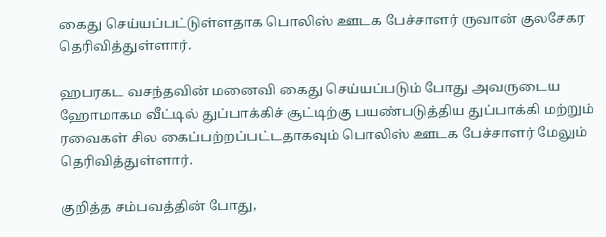கைது செய்யப்பட்டுள்ளதாக பொலிஸ் ஊடக பேச்சாளர் ருவான் குலசேகர தெரிவித்துள்ளார்.

ஹபரகட வசந்தவின் மனைவி கைது செய்யப்படும் போது அவருடைய ஹோமாகம வீட்டில் துப்பாக்கிச் சூட்டிற்கு பயண்படுத்திய துப்பாக்கி மற்றும் ரவைகள் சில கைப்பற்றப்பட்டதாகவும் பொலிஸ் ஊடக பேச்சாளர் மேலும் தெரிவித்துள்ளார்.

குறித்த சம்பவத்தின் போது,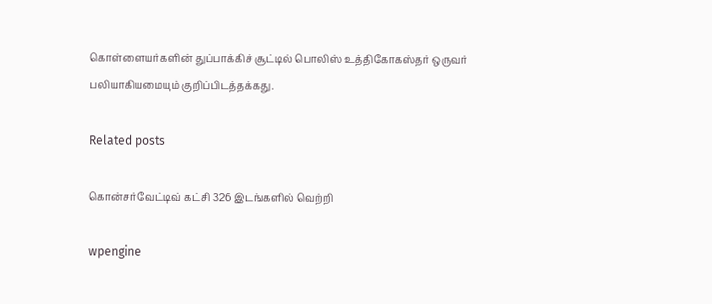கொள்ளையர்களின் துப்பாக்கிச் சூட்டில் பொலிஸ் உத்திகோகஸ்தர் ஒருவர் பலியாகியமையும் குறிப்பிடத்தக்கது.

Related posts

கொன்சர்வேட்டிவ் கட்சி 326 இடங்களில் வெற்றி

wpengine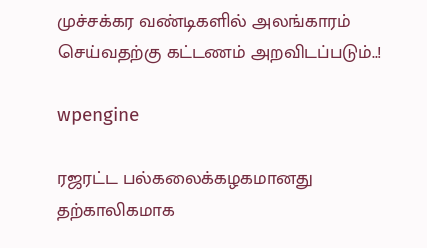முச்சக்கர வண்டிகளில் அலங்காரம் செய்வதற்கு கட்டணம் அறவிடப்படும்..!

wpengine

ரஜரட்ட பல்கலைக்கழகமானது தற்காலிகமாக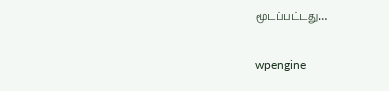மூடப்பட்டது…

wpengine